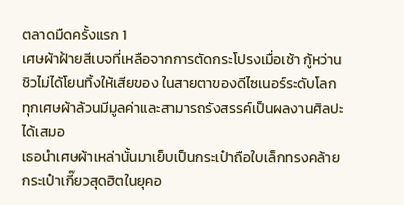ตลาดมืดครั้งแรก 1
เศษผ้าฝ้ายสีเบจที่เหลือจากการตัดกระโปรงเมื่อเช้า กู้หว่านชิวไม่ได้โยนทิ้งให้เสียของ ในสายตาของดีไซเนอร์ระดับโลก ทุกเศษผ้าล้วนมีมูลค่าและสามารถรังสรรค์เป็นผลงานศิลปะได้เสมอ
เธอนำเศษผ้าเหล่านั้นมาเย็บเป็นกระเป๋าถือใบเล็กทรงคล้ายกระเป๋าเกี๊ยวสุดฮิตในยุคอ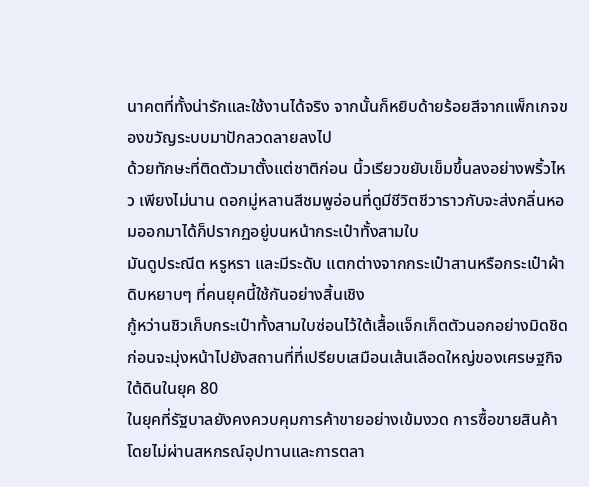นาคตที่ทั้งน่ารักและใช้งานได้จริง จากนั้นก็หยิบด้ายร้อยสีจากแพ็กเกจของขวัญระบบมาปักลวดลายลงไป
ด้วยทักษะที่ติดตัวมาตั้งแต่ชาติก่อน นิ้วเรียวขยับเข็มขึ้นลงอย่างพริ้วไหว เพียงไม่นาน ดอกมู่หลานสีชมพูอ่อนที่ดูมีชีวิตชีวาราวกับจะส่งกลิ่นหอมออกมาได้ก็ปรากฏอยู่บนหน้ากระเป๋าทั้งสามใบ
มันดูประณีต หรูหรา และมีระดับ แตกต่างจากกระเป๋าสานหรือกระเป๋าผ้าดิบหยาบๆ ที่คนยุคนี้ใช้กันอย่างสิ้นเชิง
กู้หว่านชิวเก็บกระเป๋าทั้งสามใบซ่อนไว้ใต้เสื้อแจ็กเก็ตตัวนอกอย่างมิดชิด ก่อนจะมุ่งหน้าไปยังสถานที่ที่เปรียบเสมือนเส้นเลือดใหญ่ของเศรษฐกิจใต้ดินในยุค 80
ในยุคที่รัฐบาลยังคงควบคุมการค้าขายอย่างเข้มงวด การซื้อขายสินค้าโดยไม่ผ่านสหกรณ์อุปทานและการตลา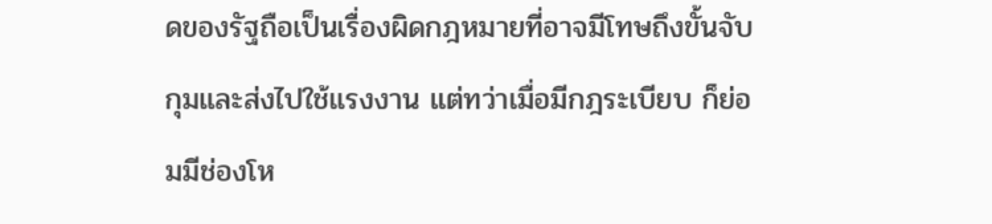ดของรัฐถือเป็นเรื่องผิดกฎหมายที่อาจมีโทษถึงขั้นจับกุมและส่งไปใช้แรงงาน แต่ทว่าเมื่อมีกฎระเบียบ ก็ย่อมมีช่องโห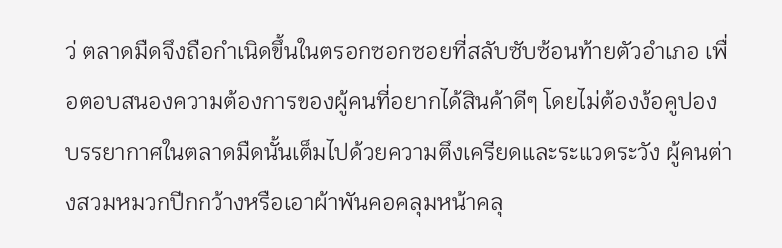ว่ ตลาดมืดจึงถือกำเนิดขึ้นในตรอกซอกซอยที่สลับซับซ้อนท้ายตัวอำเภอ เพื่อตอบสนองความต้องการของผู้คนที่อยากได้สินค้าดีๆ โดยไม่ต้องง้อคูปอง
บรรยากาศในตลาดมืดนั้นเต็มไปด้วยความตึงเครียดและระแวดระวัง ผู้คนต่างสวมหมวกปีกกว้างหรือเอาผ้าพันคอคลุมหน้าคลุ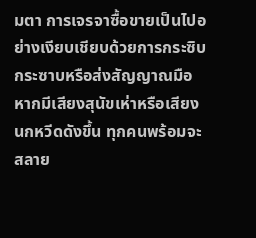มตา การเจรจาซื้อขายเป็นไปอย่างเงียบเชียบด้วยการกระซิบกระซาบหรือส่งสัญญาณมือ หากมีเสียงสุนัขเห่าหรือเสียงนกหวีดดังขึ้น ทุกคนพร้อมจะสลาย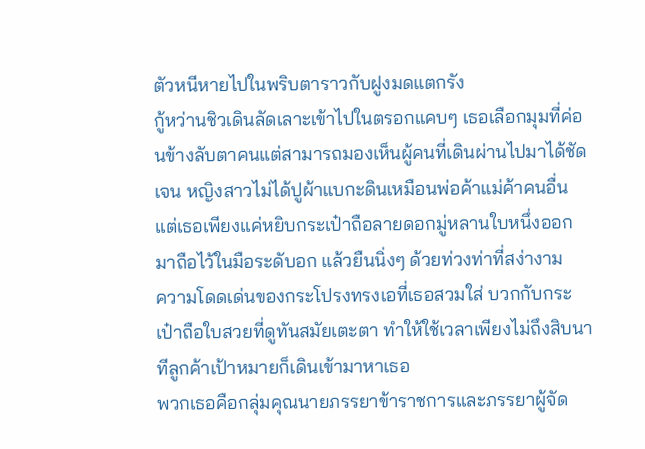ตัวหนีหายไปในพริบตาราวกับฝูงมดแตกรัง
กู้หว่านชิวเดินลัดเลาะเข้าไปในตรอกแคบๆ เธอเลือกมุมที่ค่อนข้างลับตาคนแต่สามารถมองเห็นผู้คนที่เดินผ่านไปมาได้ชัดเจน หญิงสาวไม่ได้ปูผ้าแบกะดินเหมือนพ่อค้าแม่ค้าคนอื่น แต่เธอเพียงแค่หยิบกระเป๋าถือลายดอกมู่หลานใบหนึ่งออกมาถือไว้ในมือระดับอก แล้วยืนนิ่งๆ ด้วยท่วงท่าที่สง่างาม
ความโดดเด่นของกระโปรงทรงเอที่เธอสวมใส่ บวกกับกระเป๋าถือใบสวยที่ดูทันสมัยเตะตา ทำให้ใช้เวลาเพียงไม่ถึงสิบนาทีลูกค้าเป้าหมายก็เดินเข้ามาหาเธอ
พวกเธอคือกลุ่มคุณนายภรรยาข้าราชการและภรรยาผู้จัด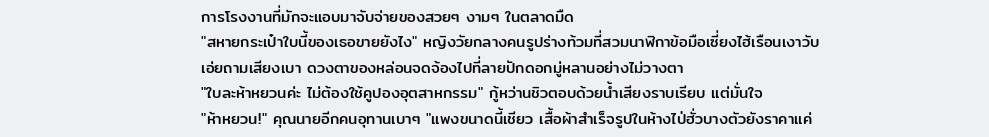การโรงงานที่มักจะแอบมาจับจ่ายของสวยๆ งามๆ ในตลาดมืด
"สหายกระเป๋าใบนี้ของเธอขายยังไง" หญิงวัยกลางคนรูปร่างท้วมที่สวมนาฬิกาข้อมือเซี่ยงไฮ้เรือนเงาวับเอ่ยถามเสียงเบา ดวงตาของหล่อนจดจ้องไปที่ลายปักดอกมู่หลานอย่างไม่วางตา
"ใบละห้าหยวนค่ะ ไม่ต้องใช้คูปองอุตสาหกรรม" กู้หว่านชิวตอบด้วยน้ำเสียงราบเรียบ แต่มั่นใจ
"ห้าหยวน!" คุณนายอีกคนอุทานเบาๆ "แพงขนาดนี้เชียว เสื้อผ้าสำเร็จรูปในห้างไป่ฮั่วบางตัวยังราคาแค่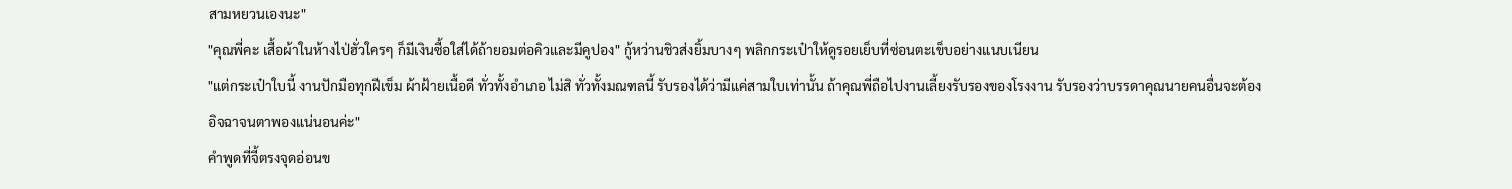สามหยวนเองนะ"
"คุณพี่คะ เสื้อผ้าในห้างไป่ฮั่วใครๆ ก็มีเงินซื้อใส่ได้ถ้ายอมต่อคิวและมีคูปอง" กู้หว่านชิวส่งยิ้มบางๆ พลิกกระเป๋าให้ดูรอยเย็บที่ซ่อนตะเข็บอย่างแนบเนียน
"แต่กระเป๋าใบนี้ งานปักมือทุกฝีเข็ม ผ้าฝ้ายเนื้อดี ทั่วทั้งอำเภอ ไม่สิ ทั่วทั้งมณฑลนี้ รับรองได้ว่ามีแค่สามใบเท่านั้น ถ้าคุณพี่ถือไปงานเลี้ยงรับรองของโรงงาน รับรองว่าบรรดาคุณนายคนอื่นจะต้องอิจฉาจนตาพองแน่นอนค่ะ"
คำพูดที่จี้ตรงจุดอ่อนข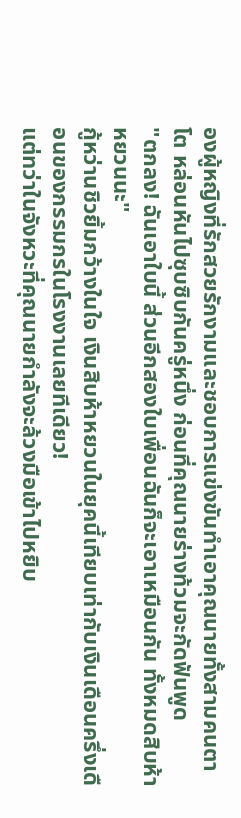องผู้หญิงที่รักสวยรักงามและชอบการแข่งขันทำเอาคุณนายทั้งสามคนตาโต หล่อนหันไปซุบซิบกันครู่หนึ่ง ก่อนที่คุณนายร่างท้วมจะกัดฟันพูด
"ตกลง! ฉันเอาใบนี้ ส่วนอีกสองใบเพื่อนฉันก็จะเอาเหมือนกัน ทั้งหมดสิบห้าหยวนนะ"
กู้หว่านชิวยิ้มกว้างในใจ เงินสิบห้าหยวนในยุคนี้เทียบเท่ากับเงินเดือนครึ่งเดือนของกรรมกรในโรงงานเลยทีเดียว!
แต่ทว่าในจังหวะที่คุณนายกำลังจะล้วงมือเข้าไปหยิบ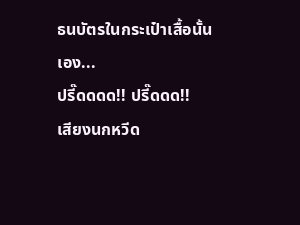ธนบัตรในกระเป๋าเสื้อนั้นเอง...
ปรี๊ดดดด!! ปรี๊ดดด!!
เสียงนกหวีด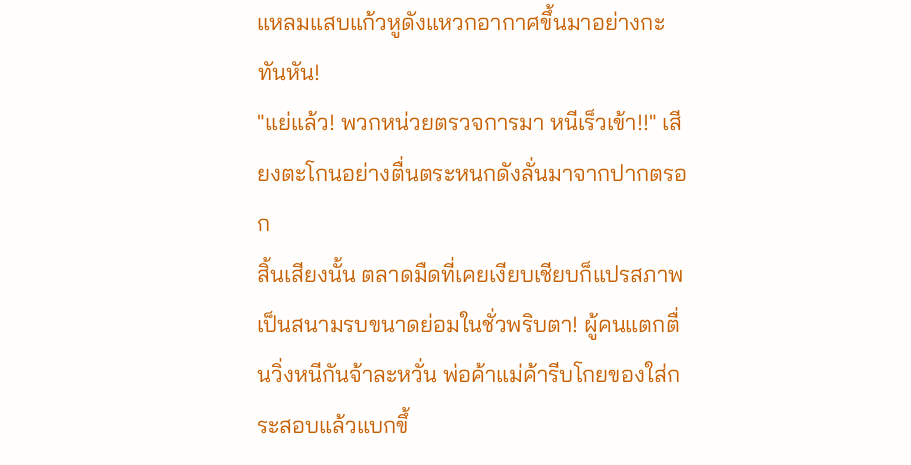แหลมแสบแก้วหูดังแหวกอากาศขึ้นมาอย่างกะทันหัน!
"แย่แล้ว! พวกหน่วยตรวจการมา หนีเร็วเข้า!!" เสียงตะโกนอย่างตื่นตระหนกดังลั่นมาจากปากตรอก
สิ้นเสียงนั้น ตลาดมืดที่เคยเงียบเชียบก็แปรสภาพเป็นสนามรบขนาดย่อมในชั่วพริบตา! ผู้คนแตกตื่นวิ่งหนีกันจ้าละหวั่น พ่อค้าแม่ค้ารีบโกยของใส่กระสอบแล้วแบกขึ้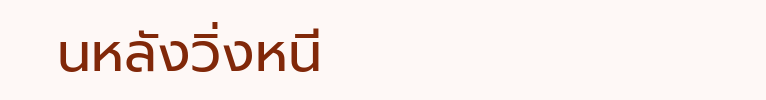นหลังวิ่งหนี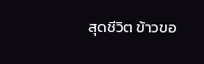สุดชีวิต ข้าวขอ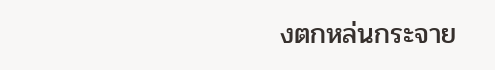งตกหล่นกระจาย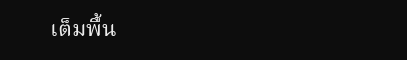เต็มพื้น